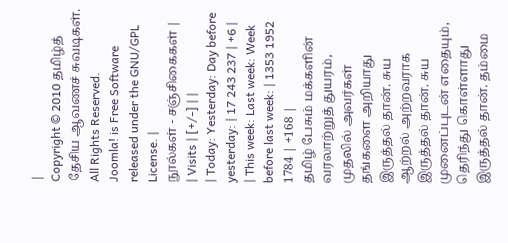|
Copyright © 2010 தமிழ்த் தேசிய ஆவணச் சுவடிகள். All Rights Reserved.
Joomla! is Free Software released under the GNU/GPL License. |
நூல்கள் - சஞ்சிகைகள் |
| Visits | [+/-] | |
| Today: Yesterday: Day before yesterday: | 17 243 237 | +6 |
| This week: Last week: Week before last week: | 1353 1952 1784 | +168 |
தமிழ் பேசும் மக்களின் வரலாற்றுத் துயரம், முதலில் அவர்கள் தங்களை அறியாது இருத்தல் தான். சுய ஆற்றல் அற்றவராக இருத்தல் தான். சுய முனைப்புடன் எதையும், தெரிந்து கொள்ளாது இருத்தல் தான். தம்மை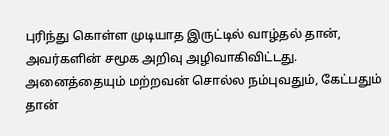புரிந்து கொள்ள முடியாத இருட்டில் வாழ்தல் தான், அவர்களின் சமூக அறிவு அழிவாகிவிட்டது. அனைத்தையும் மற்றவன் சொல்ல நம்புவதும், கேட்பதும் தான்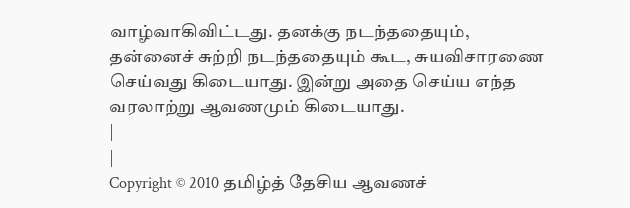வாழ்வாகிவிட்டது. தனக்கு நடந்ததையும், தன்னைச் சுற்றி நடந்ததையும் கூட, சுயவிசாரணை செய்வது கிடையாது. இன்று அதை செய்ய எந்த வரலாற்று ஆவணமும் கிடையாது.
|
|
Copyright © 2010 தமிழ்த் தேசிய ஆவணச்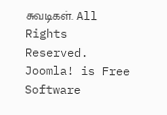சுவடிகள். All Rights Reserved.
Joomla! is Free Software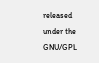released under the GNU/GPL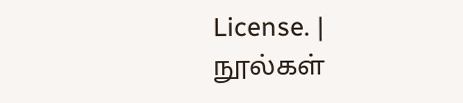License. |
நூல்கள்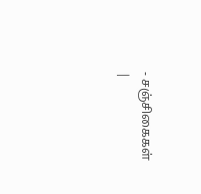- சஞ்சிகைகள் |